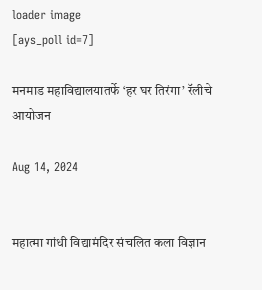loader image
[ays_poll id=7]

मनमाड महाविद्यालयातर्फे ‘हर घर तिरंगा’ रॅलीचे आयोजन

Aug 14, 2024


महात्मा गांधी विद्यामंदिर संचलित कला विज्ञान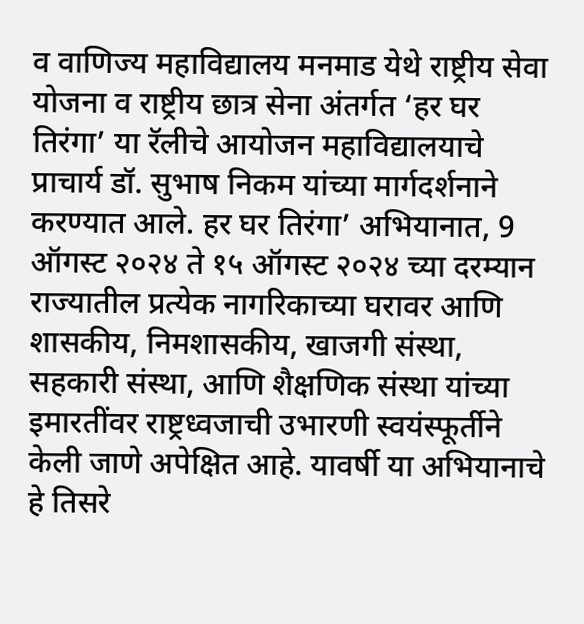व वाणिज्य महाविद्यालय मनमाड येथे राष्ट्रीय सेवा योजना व राष्ट्रीय छात्र सेना अंतर्गत ‘हर घर तिरंगा’ या रॅलीचे आयोजन महाविद्यालयाचे प्राचार्य डॉ. सुभाष निकम यांच्या मार्गदर्शनाने करण्यात आले. हर घर तिरंगा’ अभियानात, 9 ऑगस्ट २०२४ ते १५ ऑगस्ट २०२४ च्या दरम्यान राज्यातील प्रत्येक नागरिकाच्या घरावर आणि शासकीय, निमशासकीय, खाजगी संस्था, सहकारी संस्था, आणि शैक्षणिक संस्था यांच्या इमारतींवर राष्ट्रध्वजाची उभारणी स्वयंस्फूर्तीने केली जाणे अपेक्षित आहे. यावर्षी या अभियानाचे हे तिसरे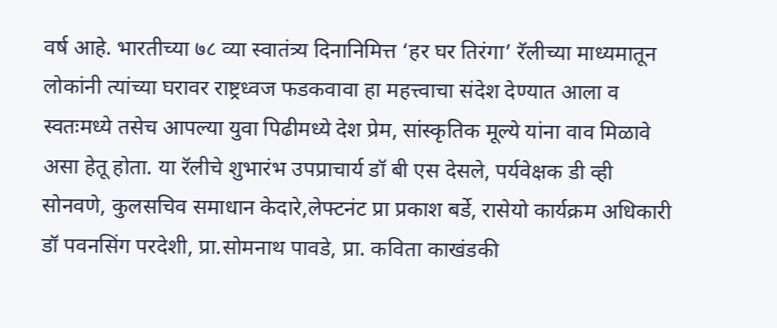वर्ष आहे. भारतीच्या ७८ व्या स्वातंत्र्य दिनानिमित्त ‘हर घर तिरंगा’ रॅलीच्या माध्यमातून लोकांनी त्यांच्या घरावर राष्ट्रध्वज फडकवावा हा महत्त्वाचा संदेश देण्यात आला व स्वतःमध्ये तसेच आपल्या युवा पिढीमध्ये देश प्रेम, सांस्कृतिक मूल्ये यांना वाव मिळावे असा हेतू होता. या रॅलीचे शुभारंभ उपप्राचार्य डॉ बी एस देसले, पर्यवेक्षक डी व्ही सोनवणे, कुलसचिव समाधान केदारे,लेफ्टनंट प्रा प्रकाश बर्डे, रासेयो कार्यक्रम अधिकारी डॉ पवनसिंग परदेशी, प्रा.सोमनाथ पावडे, प्रा. कविता काखंडकी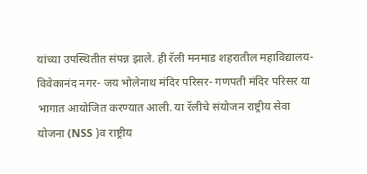यांच्या उपस्थितीत संपन्न झाले. ही रॅली मनमाड शहरातील महाविद्यालय- विवेकानंद नगर- जय भोलेनाथ मंदिर परिसर- गणपती मंदिर परिसर या भागात आयोजित करण्यात आली. या रॅलीचे संयोजन राष्ट्रीय सेवा योजना (NSS )व राष्ट्रीय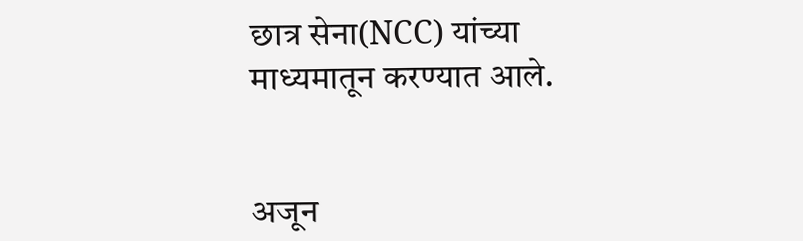छात्र सेना(NCC) यांच्या माध्यमातून करण्यात आले.


अजून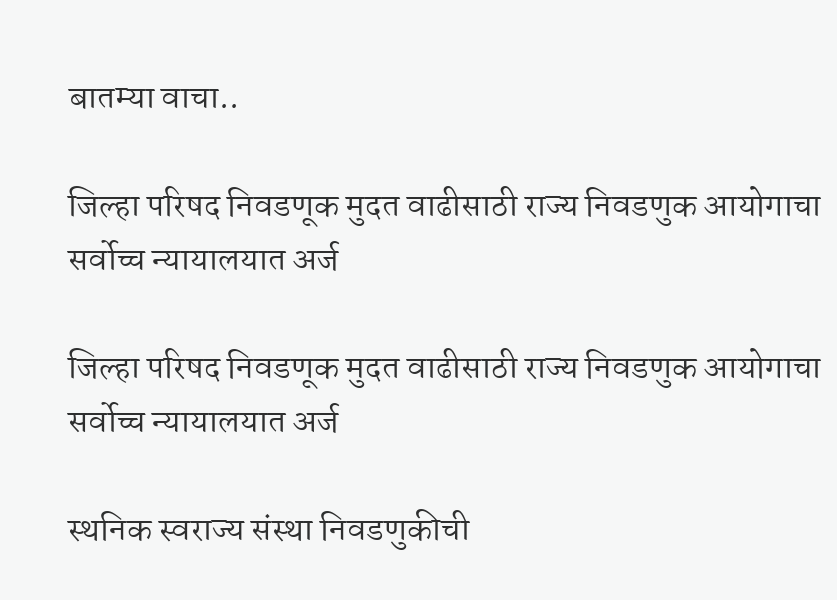बातम्या वाचा..

जिल्हा परिषद निवडणूक मुदत वाढीसाठी राज्य निवडणुक आयोगाचा सर्वोच्च न्यायालयात अर्ज

जिल्हा परिषद निवडणूक मुदत वाढीसाठी राज्य निवडणुक आयोगाचा सर्वोच्च न्यायालयात अर्ज

स्थनिक स्वराज्य संस्था निवडणुकीची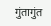गुंतागुंत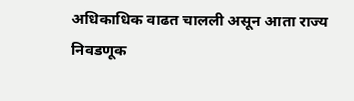अधिकाधिक वाढत चालली असून आता राज्य निवडणूक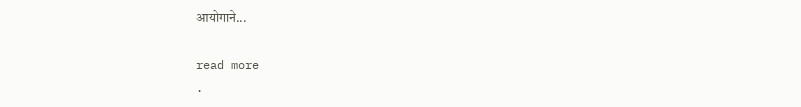आयोगाने...

read more
.